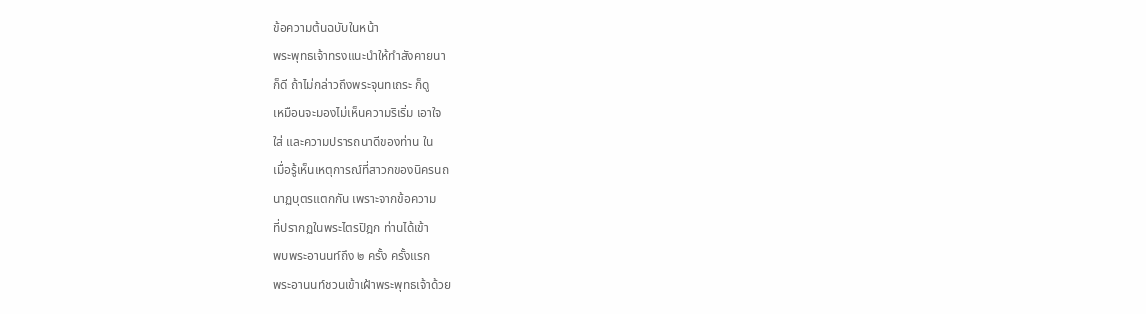ข้อความต้นฉบับในหน้า
พระพุทธเจ้าทรงแนะนำให้ทำสังคายนา
ก็ดี ถ้าไม่กล่าวถึงพระจุนทเถระ ก็ดู
เหมือนจะมองไม่เห็นความริเริ่ม เอาใจ
ใส่ และความปรารถนาดีของท่าน ใน
เมื่อรู้เห็นเหตุการณ์ที่สาวกของนิครนถ
นาฏบุตรแตกกัน เพราะจากข้อความ
ที่ปรากฏในพระไตรปิฎก ท่านได้เข้า
พบพระอานนท์ถึง ๒ ครั้ง ครั้งแรก
พระอานนท์ชวนเข้าเฝ้าพระพุทธเจ้าด้วย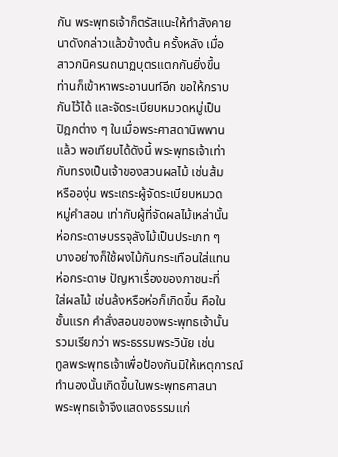กัน พระพุทธเจ้าก็ตรัสแนะให้ทำสังคาย
นาดังกล่าวแล้วข้างต้น ครั้งหลัง เมื่อ
สาวกนิครนถนาฏบุตรแตกกันยิ่งขึ้น
ท่านก็เข้าหาพระอานนท์อีก ขอให้กราบ
กันไว้ได้ และจัดระเบียบหมวดหมู่เป็น
ปิฎกต่าง ๆ ในเมื่อพระศาสดานิพพาน
แล้ว พอเทียบได้ดังนี้ พระพุทธเจ้าเท่า
กับทรงเป็นเจ้าของสวนผลไม้ เช่นส้ม
หรือองุ่น พระเถระผู้จัดระเบียบหมวด
หมู่คำสอน เท่ากับผู้ที่จัดผลไม้เหล่านั้น
ห่อกระดาษบรรจุลังไม้เป็นประเภท ๆ
บางอย่างก็ใช้ผงไม้กันกระเทือนใส่แทน
ห่อกระดาษ ปัญหาเรื่องของภาชนะที่
ใส่ผลไม้ เช่นล้งหรือห่อก็เกิดขึ้น คือใน
ชั้นแรก คำสั่งสอนของพระพุทธเจ้านั้น
รวมเรียกว่า พระธรรมพระวินัย เช่น
ทูลพระพุทธเจ้าเพื่อป้องกันมิให้เหตุการณ์
ทำนองนั้นเกิดขึ้นในพระพุทธศาสนา
พระพุทธเจ้าจึงแสดงธรรมแก่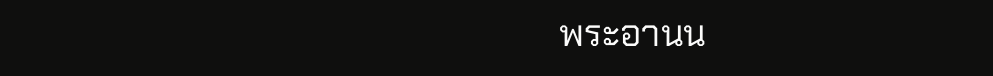พระอานน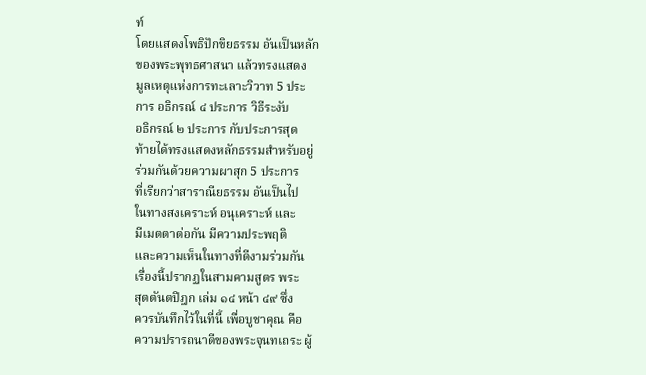ท์
โดยแสดงโพธิปักขิยธรรม อันเป็นหลัก
ของพระพุทธศาสนา แล้วทรงแสดง
มูลเหตุแห่งการทะเลาะวิวาท 5 ประ
การ อธิกรณ์ ๔ ประการ วิธีระงับ
อธิกรณ์ ๒ ประการ กับประการสุด
ท้ายได้ทรงแสดงหลักธรรมสำหรับอยู่
ร่วมกันด้วยความผาสุก 5 ประการ
ที่เรียกว่าสาราณียธรรม อันเป็นไป
ในทางสงเคราะห์ อนุเคราะห์ และ
มีเมตตาต่อกัน มีความประพฤติ
และความเห็นในทางที่ดีงามร่วมกัน
เรื่องนี้ปรากฏในสามคามสูตร พระ
สุตตันตปิฎก เล่ม ๑๔ หน้า ๔๙ ซึ่ง
ควรบันทึกไว้ในที่นี้ เพื่อบูชาคุณ คือ
ความปรารถนาดีของพระจุนทเถระ ผู้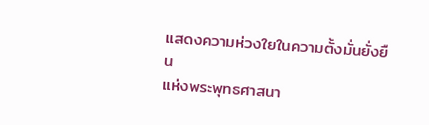แสดงความห่วงใยในความตั้งมั่นยั่งยืน
แห่งพระพุทธศาสนา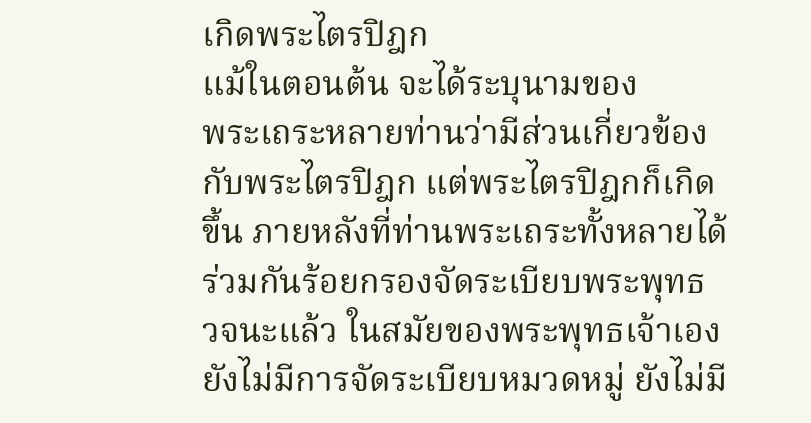เกิดพระไตรปิฎก
แม้ในตอนต้น จะได้ระบุนามของ
พระเถระหลายท่านว่ามีส่วนเกี่ยวข้อง
กับพระไตรปิฎก แต่พระไตรปิฎกก็เกิด
ขึ้น ภายหลังที่ท่านพระเถระทั้งหลายได้
ร่วมกันร้อยกรองจัดระเบียบพระพุทธ
วจนะแล้ว ในสมัยของพระพุทธเจ้าเอง
ยังไม่มีการจัดระเบียบหมวดหมู่ ยังไม่มี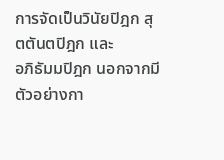การจัดเป็นวินัยปิฎก สุตตันตปิฎก และ
อภิธัมมปิฎก นอกจากมีตัวอย่างกา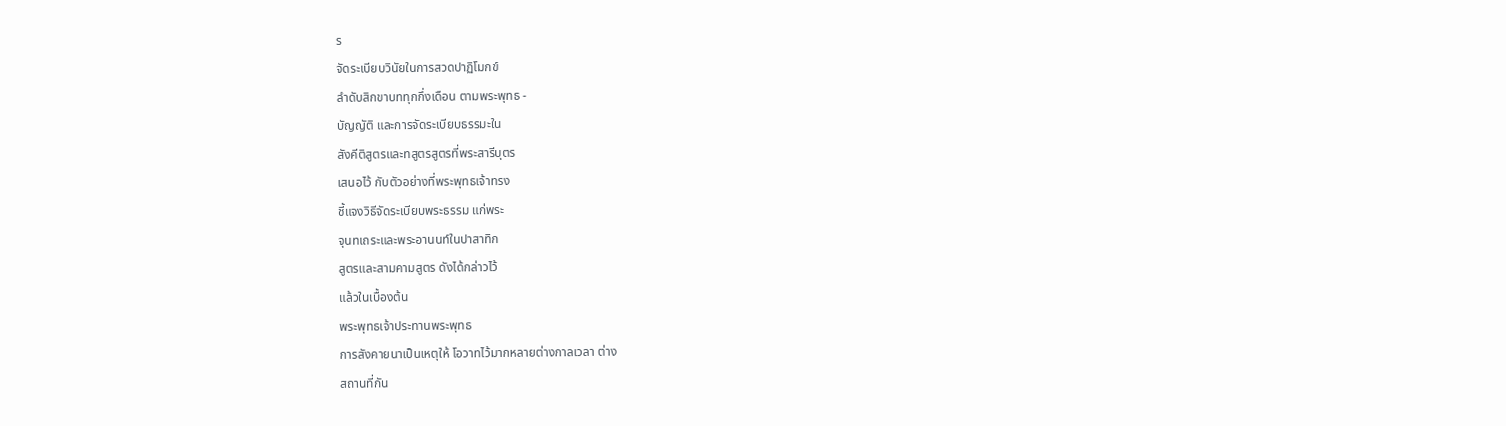ร
จัดระเบียบวินัยในการสวดปาฏิโมกข์
ลำดับสิกขาบททุกกึ่งเดือน ตามพระพุทธ -
บัญญัติ และการจัดระเบียบธรรมะใน
สังคีติสูตรและทสูตรสูตรที่พระสารีบุตร
เสนอไว้ กับตัวอย่างที่พระพุทธเจ้าทรง
ชี้แจงวิธีจัดระเบียบพระธรรม แก่พระ
จุนทเถระและพระอานนท์ในปาสาทิก
สูตรและสามคามสูตร ดังได้กล่าวไว้
แล้วในเบื้องต้น
พระพุทธเจ้าประทานพระพุทธ
การสังคายนาเป็นเหตุให้ โอวาทไว้มากหลายต่างกาลเวลา ต่าง
สถานที่กัน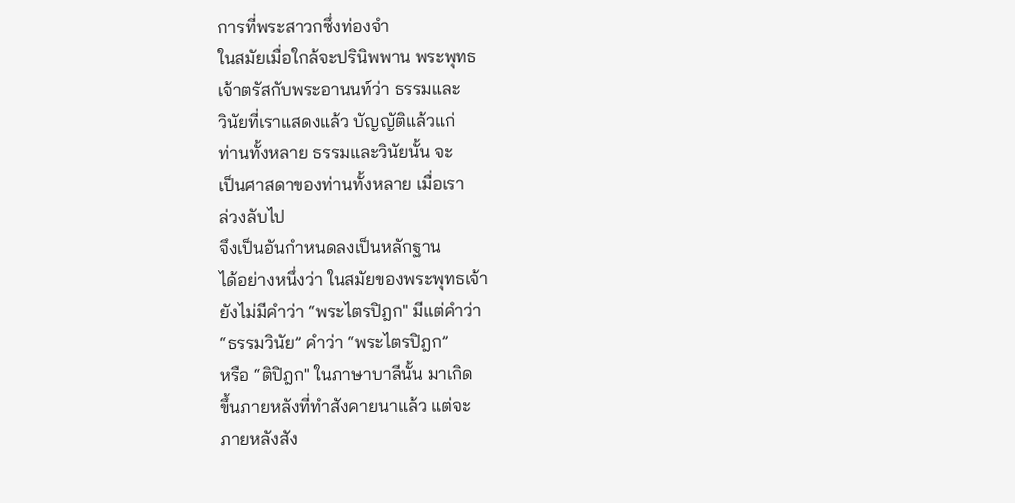การที่พระสาวกซึ่งท่องจำ
ในสมัยเมื่อใกล้จะปรินิพพาน พระพุทธ
เจ้าตรัสกับพระอานนท์ว่า ธรรมและ
วินัยที่เราแสดงแล้ว บัญญัติแล้วแก่
ท่านทั้งหลาย ธรรมและวินัยนั้น จะ
เป็นศาสดาของท่านทั้งหลาย เมื่อเรา
ล่วงลับไป
จึงเป็นอันกำหนดลงเป็นหลักฐาน
ได้อย่างหนึ่งว่า ในสมัยของพระพุทธเจ้า
ยังไม่มีคำว่า “พระไตรปิฎก" มีแต่คำว่า
“ธรรมวินัย” คำว่า “พระไตรปิฎก”
หรือ “ติปิฎก" ในภาษาบาลีนั้น มาเกิด
ขึ้นภายหลังที่ทำสังคายนาแล้ว แต่จะ
ภายหลังสัง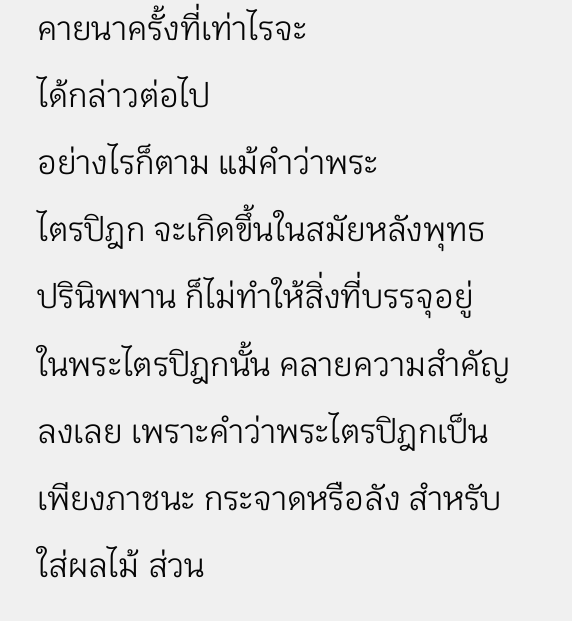คายนาครั้งที่เท่าไรจะ
ได้กล่าวต่อไป
อย่างไรก็ตาม แม้คำว่าพระ
ไตรปิฎก จะเกิดขึ้นในสมัยหลังพุทธ
ปรินิพพาน ก็ไม่ทำให้สิ่งที่บรรจุอยู่
ในพระไตรปิฎกนั้น คลายความสำคัญ
ลงเลย เพราะคำว่าพระไตรปิฎกเป็น
เพียงภาชนะ กระจาดหรือลัง สำหรับ
ใส่ผลไม้ ส่วน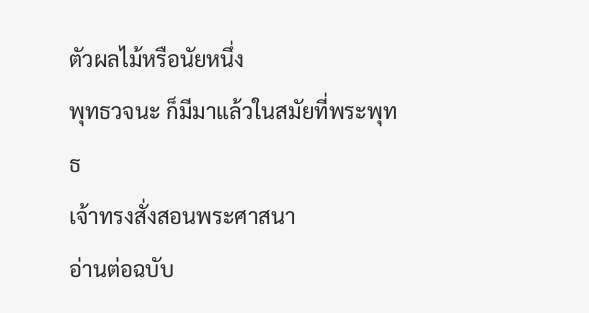ตัวผลไม้หรือนัยหนึ่ง
พุทธวจนะ ก็มีมาแล้วในสมัยที่พระพุทธ
เจ้าทรงสั่งสอนพระศาสนา
อ่านต่อฉบับ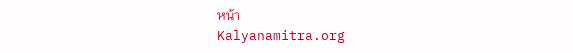หน้า
Kalyanamitra.org